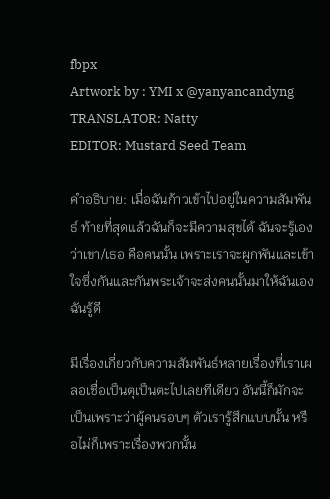fbpx
Artwork by : YMI x @yanyancandyng
TRANSLATOR: Natty
EDITOR: Mustard Seed Team

คำอธิบาย: เมื่อฉันก้าวเข้าไปอยู่ในความสัมพันธ์ ท้ายที่สุดแล้วฉันก็จะมีความสุขได้ ฉันจะรู้เองว่าเขา/เธอ คือคนนั้น เพราะเราจะผูกพันและเข้าใจซึ่งกันและกันพระเจ้าจะส่งคนนั้นมาให้ฉันเอง ฉันรู้ดี

มีเรื่องเกี่ยวกับความสัมพันธ์หลายเรื่องที่เราเผลอเชื่อเป็นตุเป็นตะไปเลยทีเดียว อันนี้ก็มักจะเป็นเพราะว่าผู้คนรอบๆ ตัวเรารู้สึกแบบนั้น หรือไม่ก็เพราะเรื่องพวกนั้น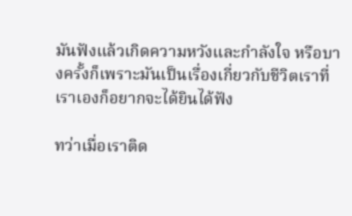มันฟังแล้วเกิดความหวังและกำลังใจ หรือบางครั้งก็เพราะมันเป็นเรื่องเกี่ยวกับชีวิตเราที่เราเองก็อยากจะได้ยินได้ฟัง

ทว่าเมื่อเราติด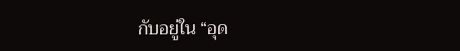กับอยู่ใน “อุด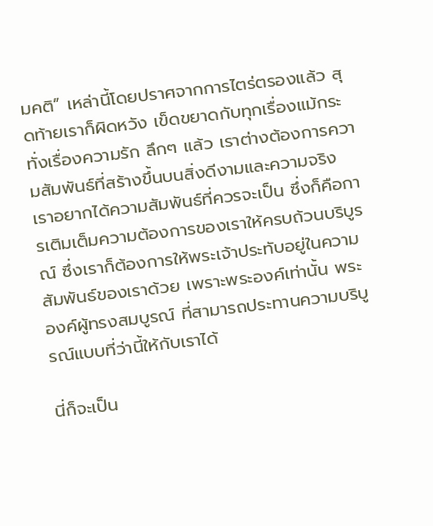มคติ” เหล่านี้โดยปราศจากการไตร่ตรองแล้ว สุดท้ายเราก็ผิดหวัง เข็ดขยาดกับทุกเรื่องแม้กระทั่งเรื่องความรัก ลึกๆ แล้ว เราต่างต้องการความสัมพันธ์ที่สร้างขึ้นบนสิ่งดีงามและความจริง เราอยากได้ความสัมพันธ์ที่ควรจะเป็น ซึ่งก็คือการเติมเต็มความต้องการของเราให้ครบถ้วนบริบูรณ์ ซึ่งเราก็ต้องการให้พระเจ้าประทับอยู่ในความสัมพันธ์ของเราด้วย เพราะพระองค์เท่านั้น พระองค์ผู้ทรงสมบูรณ์ ที่สามารถประทานความบริบูรณ์แบบที่ว่านี้ให้กับเราได้

นี่ก็จะเป็น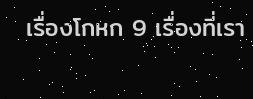เรื่องโกหก 9 เรื่องที่เรา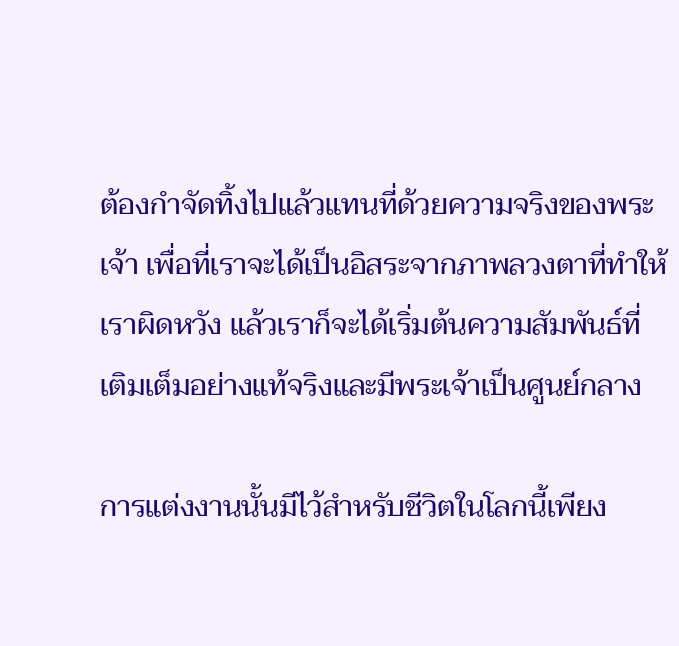ต้องกำจัดทิ้งไปแล้วแทนที่ด้วยความจริงของพระเจ้า เพื่อที่เราจะได้เป็นอิสระจากภาพลวงตาที่ทำให้เราผิดหวัง แล้วเราก็จะได้เริ่มต้นความสัมพันธ์ที่เติมเต็มอย่างแท้จริงและมีพระเจ้าเป็นศูนย์กลาง

การแต่งงานนั้นมีไว้สำหรับชีวิตในโลกนี้เพียง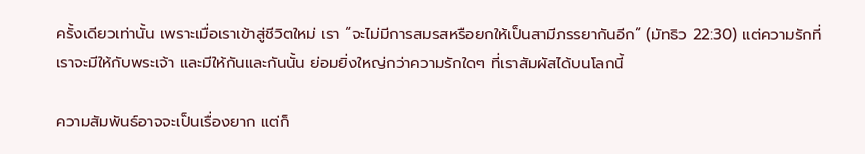ครั้งเดียวเท่านั้น เพราะเมื่อเราเข้าสู่ชีวิตใหม่ เรา “จะไม่มีการสมรสหรือยกให้เป็นสามีภรรยากันอีก” (มัทธิว 22:30) แต่ความรักที่เราจะมีให้กับพระเจ้า และมีให้กันและกันนั้น ย่อมยิ่งใหญ่กว่าความรักใดๆ ที่เราสัมผัสได้บนโลกนี้

ความสัมพันธ์อาจจะเป็นเรื่องยาก แต่ก็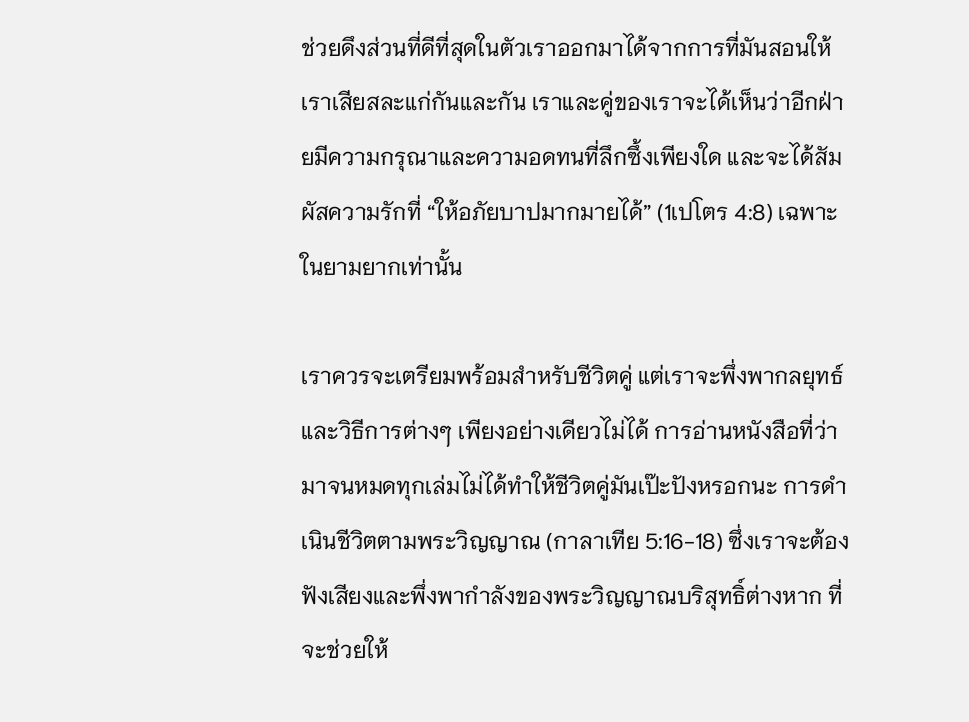ช่วยดึงส่วนที่ดีที่สุดในตัวเราออกมาได้จากการที่มันสอนให้เราเสียสละแก่กันและกัน เราและคู่ของเราจะได้เห็นว่าอีกฝ่ายมีความกรุณาและความอดทนที่ลึกซึ้งเพียงใด และจะได้สัมผัสความรักที่ “ให้อภัยบาปมากมายได้” (1เปโตร 4:8) เฉพาะในยามยากเท่านั้น

เราควรจะเตรียมพร้อมสำหรับชีวิตคู่ แต่เราจะพึ่งพากลยุทธ์และวิธีการต่างๆ เพียงอย่างเดียวไม่ได้ การอ่านหนังสือที่ว่ามาจนหมดทุกเล่มไม่ได้ทำให้ชีวิตคู่มันเป๊ะปังหรอกนะ การดำเนินชีวิตตามพระวิญญาณ (กาลาเทีย 5:16-18) ซึ่งเราจะต้องฟังเสียงและพึ่งพากำลังของพระวิญญาณบริสุทธิ์ต่างหาก ที่จะช่วยให้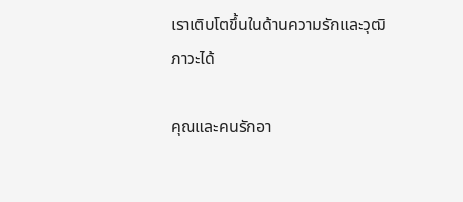เราเติบโตขึ้นในด้านความรักและวุฒิภาวะได้

คุณและคนรักอา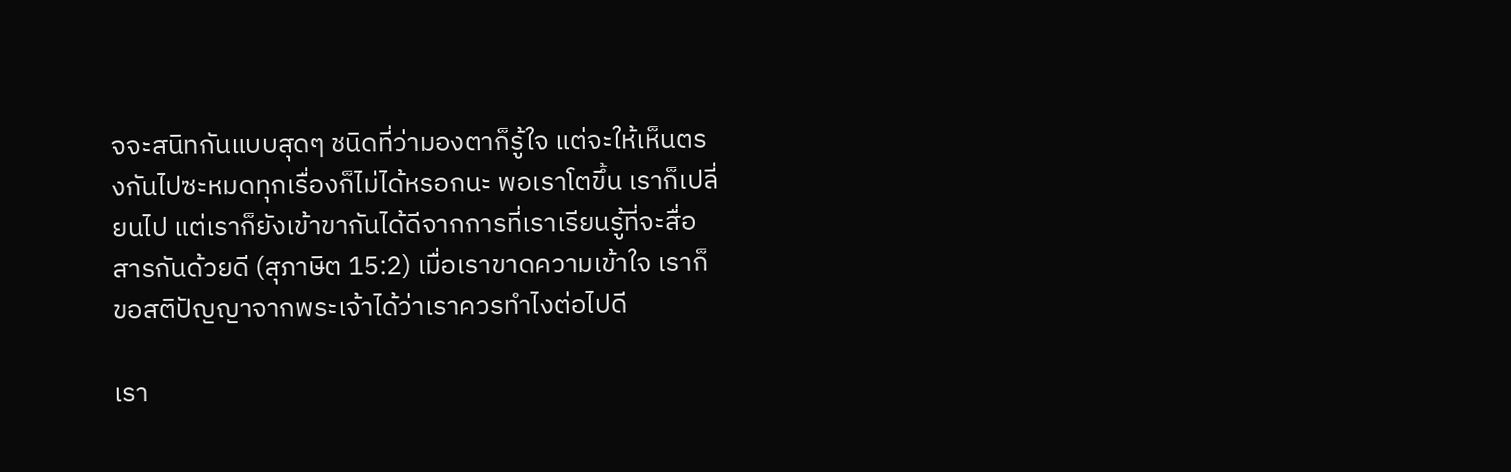จจะสนิทกันแบบสุดๆ ชนิดที่ว่ามองตาก็รู้ใจ แต่จะให้เห็นตรงกันไปซะหมดทุกเรื่องก็ไม่ได้หรอกนะ พอเราโตขึ้น เราก็เปลี่ยนไป แต่เราก็ยังเข้าขากันได้ดีจากการที่เราเรียนรู้ที่จะสื่อสารกันด้วยดี (สุภาษิต 15:2) เมื่อเราขาดความเข้าใจ เราก็ขอสติปัญญาจากพระเจ้าได้ว่าเราควรทำไงต่อไปดี

เรา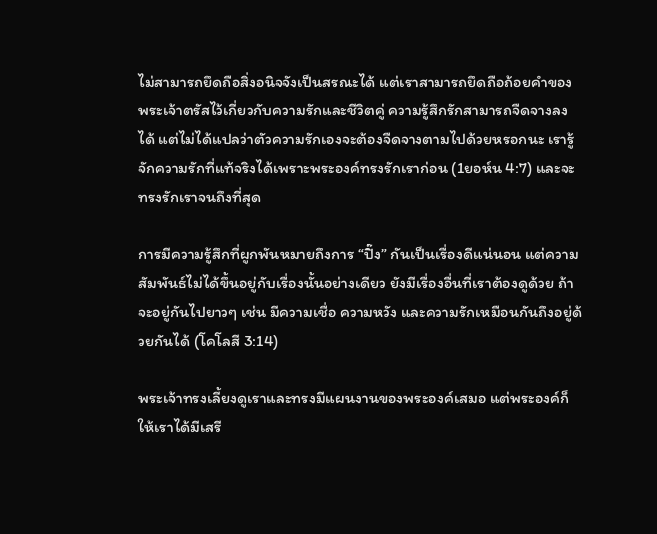ไม่สามารถยึดถือสิ่งอนิจจังเป็นสรณะได้ แต่เราสามารถยึดถือถ้อยคำของพระเจ้าตรัสไว้เกี่ยวกับความรักและชีวิตคู่ ความรู้สึกรักสามารถจืดจางลงได้ แต่ไม่ได้แปลว่าตัวความรักเองจะต้องจืดจางตามไปด้วยหรอกนะ เรารู้จักความรักที่แท้จริงได้เพราะพระองค์ทรงรักเราก่อน (1ยอห์น 4:7) และจะทรงรักเราจนถึงที่สุด

การมีความรู้สึกที่ผูกพันหมายถึงการ “ปิ๊ง” กันเป็นเรื่องดีแน่นอน แต่ความสัมพันธ์ไม่ได้ขึ้นอยู่กับเรื่องนั้นอย่างเดียว ยังมีเรื่องอื่นที่เราต้องดูด้วย ถ้าจะอยู่กันไปยาวๆ เช่น มีความเชื่อ ความหวัง และความรักเหมือนกันถึงอยู่ด้วยกันได้ (โคโลสี 3:14)

พระเจ้าทรงเลี้ยงดูเราและทรงมีแผนงานของพระองค์เสมอ แต่พระองค์ก็ให้เราได้มีเสรี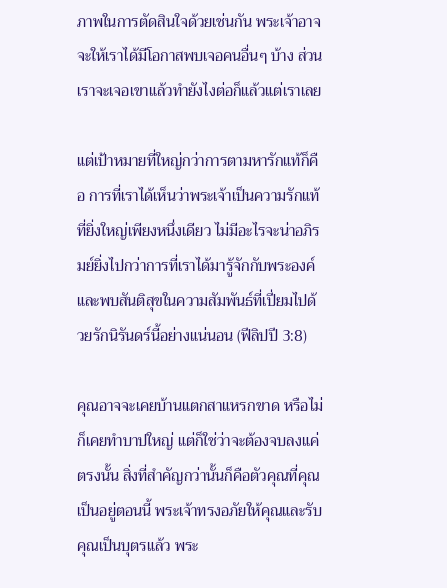ภาพในการตัดสินใจด้วยเช่นกัน พระเจ้าอาจจะให้เราได้มีโอกาสพบเจอคนอื่นๆ บ้าง ส่วนเราจะเจอเขาแล้วทำยังไงต่อก็แล้วแต่เราเลย

แต่เป้าหมายที่ใหญ่กว่าการตามหารักแท้ก็คือ การที่เราได้เห็นว่าพระเจ้าเป็นความรักแท้ที่ยิ่งใหญ่เพียงหนึ่งเดียว ไม่มีอะไรจะน่าอภิรมย์ยิ่งไปกว่าการที่เราได้มารู้จักกับพระองค์และพบสันติสุขในความสัมพันธ์ที่เปี่ยมไปด้วยรักนิรันดร์นี้อย่างแน่นอน (ฟีลิปปี 3:8)

คุณอาจจะเคยบ้านแตกสาแหรกขาด หรือไม่ก็เคยทำบาปใหญ่ แต่ก็ใช่ว่าจะต้องจบลงแค่ตรงนั้น สิ่งที่สำคัญกว่านั้นก็คือตัวคุณที่คุณเป็นอยู่ตอนนี้ พระเจ้าทรงอภัยให้คุณและรับคุณเป็นบุตรแล้ว พระ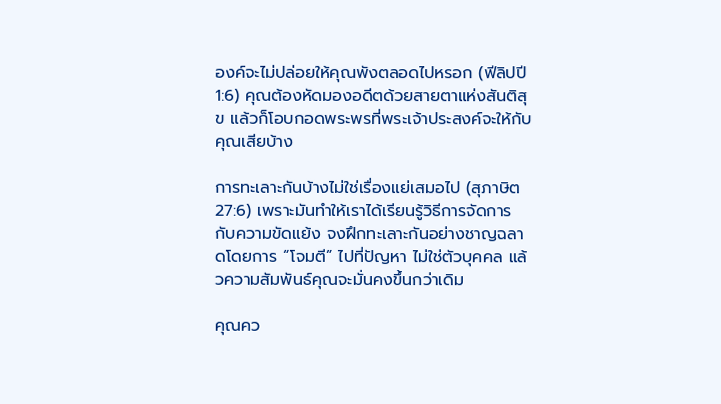องค์จะไม่ปล่อยให้คุณพังตลอดไปหรอก (ฟีลิปปี 1:6) คุณต้องหัดมองอดีตด้วยสายตาแห่งสันติสุข แล้วก็โอบกอดพระพรที่พระเจ้าประสงค์จะให้กับคุณเสียบ้าง

การทะเลาะกันบ้างไม่ใช่เรื่องแย่เสมอไป (สุภาษิต 27:6) เพราะมันทำให้เราได้เรียนรู้วิธีการจัดการกับความขัดแย้ง จงฝึกทะเลาะกันอย่างชาญฉลาดโดยการ “โจมตี” ไปที่ปัญหา ไม่ใช่ตัวบุคคล แล้วความสัมพันธ์คุณจะมั่นคงขึ้นกว่าเดิม

คุณคว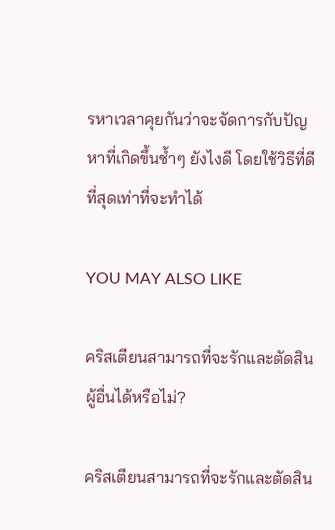รหาเวลาคุยกันว่าจะจัดการกับปัญหาที่เกิดขึ้นซ้ำๆ ยังไงดี โดยใช้วิธีที่ดีที่สุดเท่าที่จะทำได้

YOU MAY ALSO LIKE

คริสเตียนสามารถที่จะรักและตัดสินผู้อื่นได้หรือไม่?

คริสเตียนสามารถที่จะรักและตัดสิน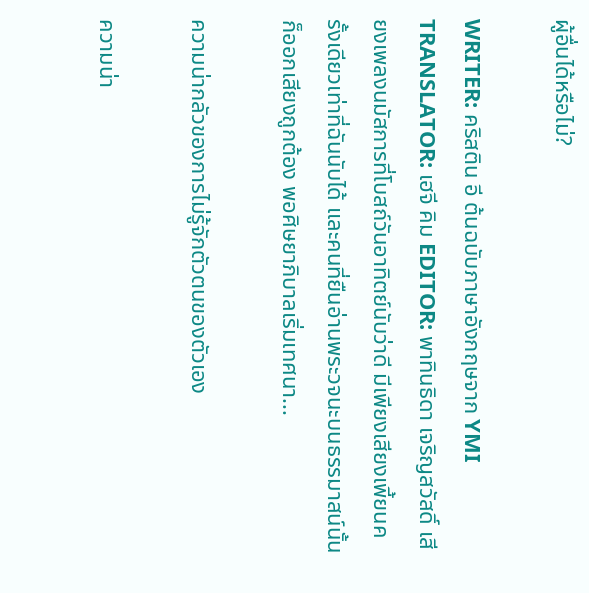ผู้อื่นได้หรือไม่?

WRITER: คริสติน อี ต้นฉบับภาษาอังกฤษจาก YMI TRANSLATOR: เฮจี คิม EDITOR: พาทินธิดา เจริญสวัสดิ์ เสียงเพลงนมัสการที่โบสถ์วันอาทิตย์นับว่าดี มีเพียงเสียงเพี้ยนครั้งเดียวเท่าที่ฉันนับได้ และคนที่ยืนอ่านพระวจนะบนธรรมาสน์นั้นก็ออกเสียงถูกต้อง พอศิษยาภิบาลเริ่มเทศนา...

ความน่ากลัวของการไม่รู้จักตัวตนของตัวเอง

ความน่า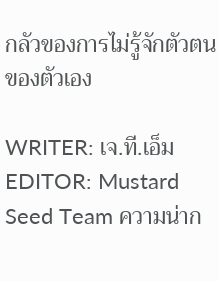กลัวของการไม่รู้จักตัวตนของตัวเอง

WRITER: เจ.ที.เอ็มEDITOR: Mustard Seed Team ความน่าก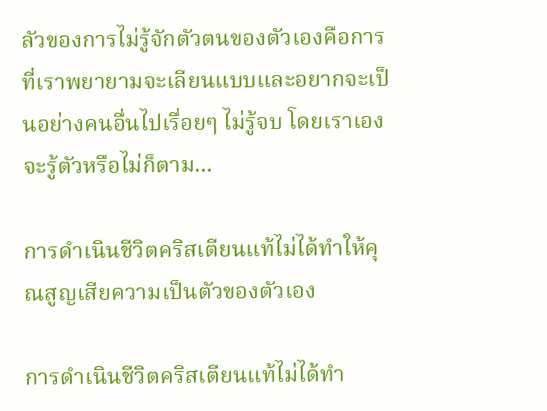ลัวของการไม่รู้จักตัวตนของตัวเองคือการที่เราพยายามจะเลียนแบบและอยากจะเป็นอย่างคนอื่นไปเรื่อยๆ ไม่รู้จบ โดยเราเองจะรู้ตัวหรือไม่ก็ตาม...

การดำเนินชีวิตคริสเตียนแท้ไม่ได้ทำให้คุณสูญเสียความเป็นตัวของตัวเอง

การดำเนินชีวิตคริสเตียนแท้ไม่ได้ทำ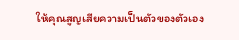ให้คุณสูญเสียความเป็นตัวของตัวเอง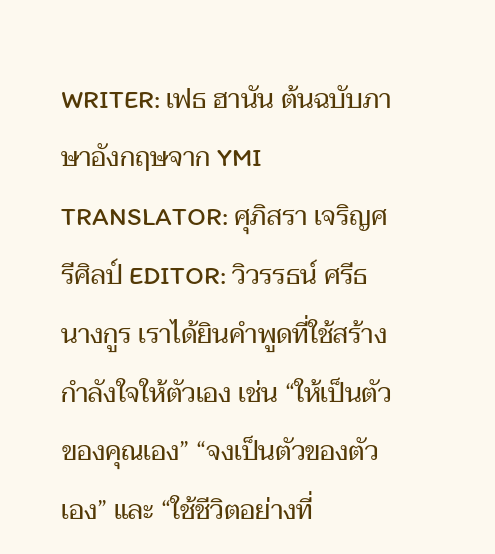WRITER: เฟธ ฮานัน ต้นฉบับภาษาอังกฤษจาก YMI TRANSLATOR: ศุภิสรา เจริญศรีศิลป์ EDITOR: วิวรรธน์ ศรีธนางกูร เราได้ยินคำพูดที่ใช้สร้างกำลังใจให้ตัวเอง เช่น “ให้เป็นตัวของคุณเอง” “จงเป็นตัวของตัวเอง” และ “ใช้ชีวิตอย่างที่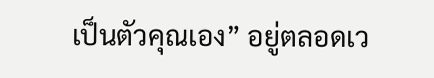เป็นตัวคุณเอง” อยู่ตลอดเว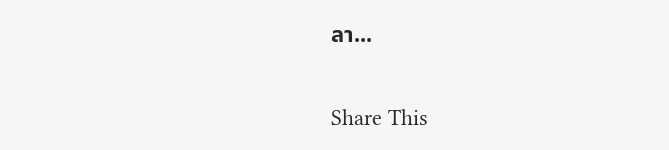ลา...

Share This